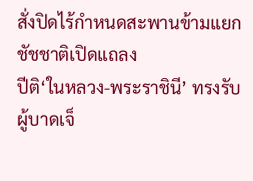สั่งปิดไร้กำหนดสะพานข้ามแยก ชัชชาติเปิดแถลง
ปีติ‘ในหลวง-พระราชินี’ ทรงรับผู้บาดเจ็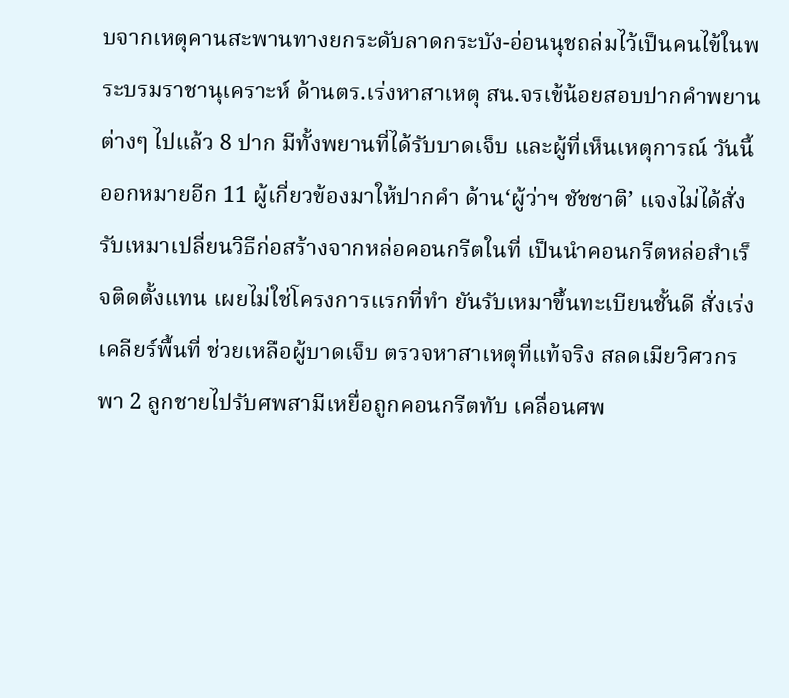บจากเหตุคานสะพานทางยกระดับลาดกระบัง-อ่อนนุชถล่มไว้เป็นคนไข้ในพระบรมราชานุเคราะห์ ด้านตร.เร่งหาสาเหตุ สน.จรเข้น้อยสอบปากคำพยานต่างๆ ไปแล้ว 8 ปาก มีทั้งพยานที่ได้รับบาดเจ็บ และผู้ที่เห็นเหตุการณ์ วันนี้ออกหมายอีก 11 ผู้เกี่ยวข้องมาให้ปากคำ ด้าน‘ผู้ว่าฯ ชัชชาติ’ แจงไม่ได้สั่งรับเหมาเปลี่ยนวิธีก่อสร้างจากหล่อคอนกรีตในที่ เป็นนำคอนกรีตหล่อสำเร็จติดตั้งแทน เผยไม่ใช่โครงการแรกที่ทำ ยันรับเหมาขึ้นทะเบียนชั้นดี สั่งเร่งเคลียร์พื้นที่ ช่วยเหลือผู้บาดเจ็บ ตรวจหาสาเหตุที่แท้จริง สลดเมียวิศวกรพา 2 ลูกชายไปรับศพสามีเหยื่อถูกคอนกรีตทับ เคลื่อนศพ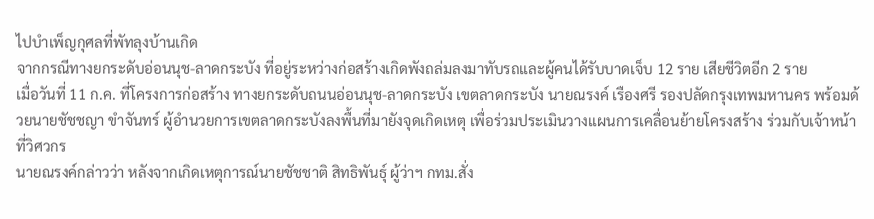ไปบำเพ็ญกุศลที่พัทลุงบ้านเกิด
จากกรณีทางยกระดับอ่อนนุช-ลาดกระบัง ที่อยู่ระหว่างก่อสร้างเกิดพังถล่มลงมาทับรถและผู้คนได้รับบาดเจ็บ 12 ราย เสียชีวิตอีก 2 ราย
เมื่อวันที่ 11 ก.ค. ที่โครงการก่อสร้าง ทางยกระดับถนนอ่อนนุช-ลาดกระบัง เขตลาดกระบัง นายณรงค์ เรืองศรี รองปลัดกรุงเทพมหานคร พร้อมด้วยนายชัชชญา ขำจันทร์ ผู้อำนวยการเขตลาดกระบังลงพื้นที่มายังจุดเกิดเหตุ เพื่อร่วมประเมินวางแผนการเคลื่อนย้ายโครงสร้าง ร่วมกับเจ้าหน้าที่วิศวกร
นายณรงค์กล่าวว่า หลังจากเกิดเหตุการณ์นายชัชชาติ สิทธิพันธุ์ ผู้ว่าฯ กทม.สั่ง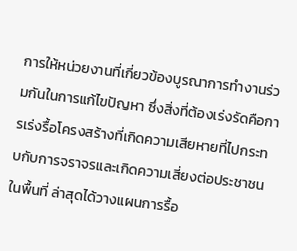การให้หน่วยงานที่เกี่ยวข้องบูรณาการทำงานร่วมกันในการแก้ไขปัญหา ซึ่งสิ่งที่ต้องเร่งรัดคือการเร่งรื้อโครงสร้างที่เกิดความเสียหายที่ไปกระทบกับการจราจรและเกิดความเสี่ยงต่อประชาชนในพื้นที่ ล่าสุดได้วางแผนการรื้อ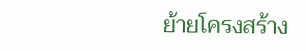ย้ายโครงสร้าง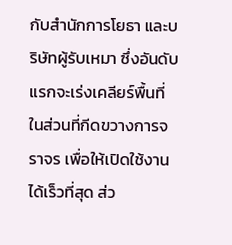กับสำนักการโยธา และบริษัทผู้รับเหมา ซึ่งอันดับแรกจะเร่งเคลียร์พื้นที่ ในส่วนที่กีดขวางการจราจร เพื่อให้เปิดใช้งานได้เร็วที่สุด ส่ว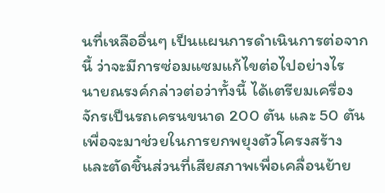นที่เหลืออื่นๆ เป็นแผนการดำเนินการต่อจากนี้ ว่าจะมีการซ่อมแซมแก้ไขต่อไปอย่างไร
นายณรงค์กล่าวต่อว่าทั้งนี้ ได้เตรียมเครื่องจักรเป็นรถเครนขนาด 200 ตัน และ 50 ตัน เพื่อจะมาช่วยในการยกพยุงตัวโครงสร้าง และตัดชิ้นส่วนที่เสียสภาพเพื่อเคลื่อนย้าย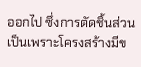ออกไป ซึ่งการตัดชิ้นส่วนเป็นเพราะโครงสร้างมีข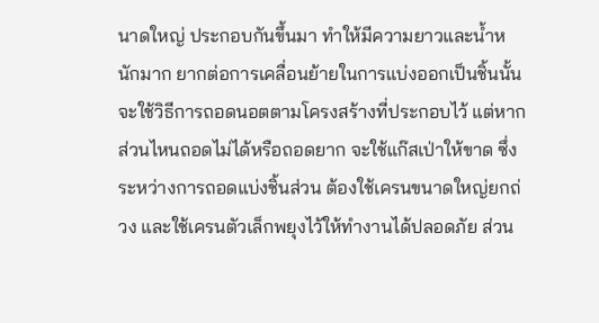นาดใหญ่ ประกอบกันขึ้นมา ทำให้มีความยาวและน้ำหนักมาก ยากต่อการเคลื่อนย้ายในการแบ่งออกเป็นชิ้นนั้น จะใช้วิธีการถอดนอตตามโครงสร้างที่ประกอบไว้ แต่หากส่วนไหนถอดไม่ได้หรือถอดยาก จะใช้แก๊สเป่าให้ขาด ซึ่งระหว่างการถอดแบ่งชิ้นส่วน ต้องใช้เครนขนาดใหญ่ยกถ่วง และใช้เครนตัวเล็กพยุงไว้ให้ทำงานได้ปลอดภัย ส่วน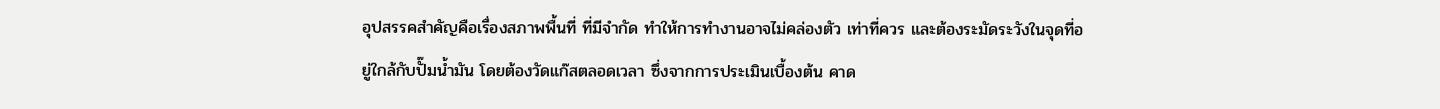อุปสรรคสำคัญคือเรื่องสภาพพื้นที่ ที่มีจำกัด ทำให้การทำงานอาจไม่คล่องตัว เท่าที่ควร และต้องระมัดระวังในจุดที่อยู่ใกล้กับปั๊มน้ำมัน โดยต้องวัดแก๊สตลอดเวลา ซึ่งจากการประเมินเบื้องต้น คาด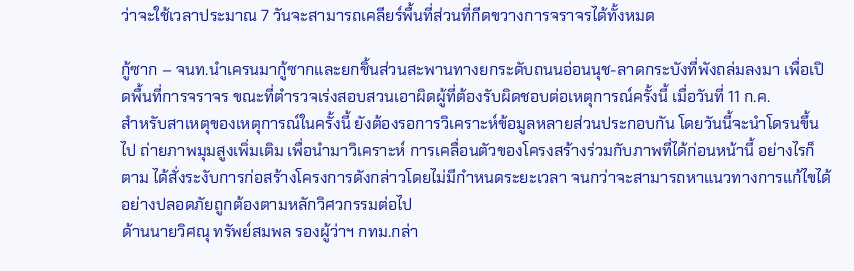ว่าจะใช้เวลาประมาณ 7 วันจะสามารถเคลียร์พื้นที่ส่วนที่กีดขวางการจราจรได้ทั้งหมด

กู้ซาก – จนท.นำเครนมากู้ซากและยกชิ้นส่วนสะพานทางยกระดับถนนอ่อนนุช-ลาดกระบังที่พังถล่มลงมา เพื่อเปิดพื้นที่การจราจร ขณะที่ตำรวจเร่งสอบสวนเอาผิดผู้ที่ต้องรับผิดชอบต่อเหตุการณ์ครั้งนี้ เมื่อวันที่ 11 ก.ค.
สำหรับสาเหตุของเหตุการณ์ในครั้งนี้ ยังต้องรอการวิเคราะห์ข้อมูลหลายส่วนประกอบกัน โดยวันนี้จะนำโดรนขึ้นไป ถ่ายภาพมุมสูงเพิ่มเติม เพื่อนำมาวิเคราะห์ การเคลื่อนตัวของโครงสร้างร่วมกับภาพที่ได้ก่อนหน้านี้ อย่างไรก็ตาม ได้สั่งระงับการก่อสร้างโครงการดังกล่าวโดยไม่มีกำหนดระยะเวลา จนกว่าจะสามารถหาแนวทางการแก้ไขได้อย่างปลอดภัยถูกต้องตามหลักวิศวกรรมต่อไป
ด้านนายวิศณุ ทรัพย์สมพล รองผู้ว่าฯ กทม.กล่า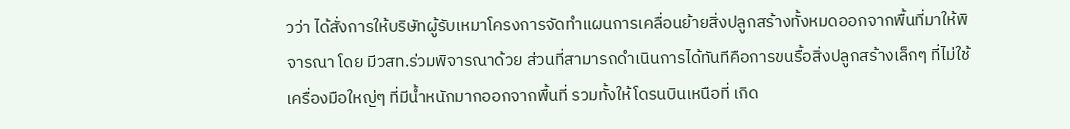วว่า ได้สั่งการให้บริษัทผู้รับเหมาโครงการจัดทำแผนการเคลื่อนย้ายสิ่งปลูกสร้างทั้งหมดออกจากพื้นที่มาให้พิจารณา โดย มีวสท.ร่วมพิจารณาด้วย ส่วนที่สามารถดำเนินการได้ทันทีคือการขนรื้อสิ่งปลูกสร้างเล็กๆ ที่ไม่ใช้เครื่องมือใหญ่ๆ ที่มีน้ำหนักมากออกจากพื้นที่ รวมทั้งให้โดรนบินเหนือที่ เกิด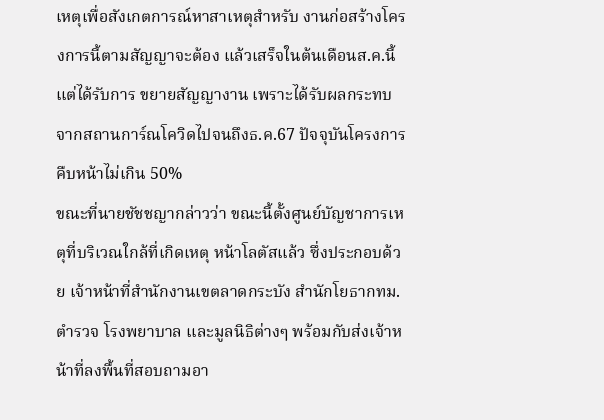เหตุเพื่อสังเกตการณ์หาสาเหตุสำหรับ งานก่อสร้างโครงการนี้ตามสัญญาจะต้อง แล้วเสร็จในต้นเดือนส.ค.นี้ แต่ได้รับการ ขยายสัญญางาน เพราะได้รับผลกระทบจากสถานการ์ณโควิดไปจนถึงธ.ค.67 ปัจจุบันโครงการคืบหน้าไม่เกิน 50%
ขณะที่นายชัชชญากล่าวว่า ขณะนี้ตั้งศูนย์บัญชาการเหตุที่บริเวณใกล้ที่เกิดเหตุ หน้าโลตัสแล้ว ซึ่งประกอบด้วย เจ้าหน้าที่สำนักงานเขตลาดกระบัง สำนักโยธากทม. ตำรวจ โรงพยาบาล และมูลนิธิต่างๆ พร้อมกับส่งเจ้าหน้าที่ลงพื้นที่สอบถามอา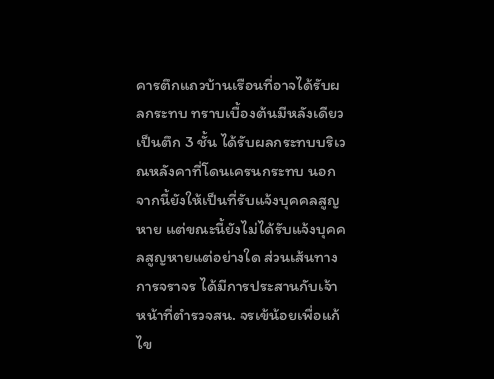คารตึกแถวบ้านเรือนที่อาจได้รับผลกระทบ ทราบเบื้องต้นมีหลังเดียว เป็นตึก 3 ชั้น ได้รับผลกระทบบริเวณหลังคาที่โดนเครนกระทบ นอกจากนี้ยังให้เป็นที่รับแจ้งบุคคลสูญหาย แต่ขณะนี้ยังไม่ได้รับแจ้งบุคคลสูญหายแต่อย่างใด ส่วนเส้นทางการจราจร ได้มีการประสานกับเจ้าหน้าที่ตำรวจสน. จรเข้น้อยเพื่อแก้ไข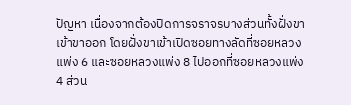ปัญหา เนื่องจากต้องปิดการจราจรบางส่วนทั้งฝั่งขาเข้าขาออก โดยฝั่งขาเข้าเปิดซอยทางลัดที่ซอยหลวงแพ่ง 6 และซอยหลวงแพ่ง 8 ไปออกที่ซอยหลวงแพ่ง 4 ส่วน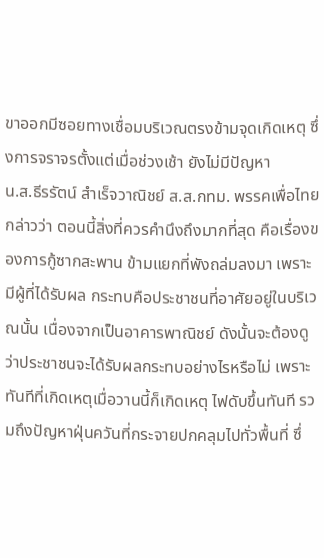ขาออกมีซอยทางเชื่อมบริเวณตรงข้ามจุดเกิดเหตุ ซึ่งการจราจรตั้งแต่เมื่อช่วงเช้า ยังไม่มีปัญหา
น.ส.ธีรรัตน์ สำเร็จวาณิชย์ ส.ส.กทม. พรรคเพื่อไทย กล่าวว่า ตอนนี้สิ่งที่ควรคำนึงถึงมากที่สุด คือเรื่องของการกู้ซากสะพาน ข้ามแยกที่พังถล่มลงมา เพราะมีผู้ที่ได้รับผล กระทบคือประชาชนที่อาศัยอยู่ในบริเวณนั้น เนื่องจากเป็นอาคารพาณิชย์ ดังนั้นจะต้องดูว่าประชาชนจะได้รับผลกระทบอย่างไรหรือไม่ เพราะทันทีที่เกิดเหตุเมื่อวานนี้ก็เกิดเหตุ ไฟดับขึ้นทันที รวมถึงปัญหาฝุ่นควันที่กระจายปกคลุมไปทั่วพื้นที่ ซึ่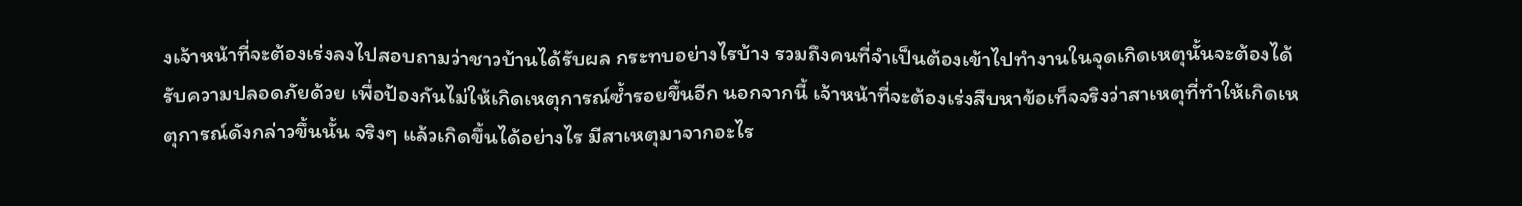งเจ้าหน้าที่จะต้องเร่งลงไปสอบถามว่าชาวบ้านได้รับผล กระทบอย่างไรบ้าง รวมถึงคนที่จำเป็นต้องเข้าไปทำงานในจุดเกิดเหตุนั้นจะต้องได้รับความปลอดภัยด้วย เพื่อป้องกันไม่ให้เกิดเหตุการณ์ซ้ำรอยขึ้นอีก นอกจากนี้ เจ้าหน้าที่จะต้องเร่งสืบหาข้อเท็จจริงว่าสาเหตุที่ทำให้เกิดเหตุการณ์ดังกล่าวขึ้นนั้น จริงๆ แล้วเกิดขึ้นได้อย่างไร มีสาเหตุมาจากอะไร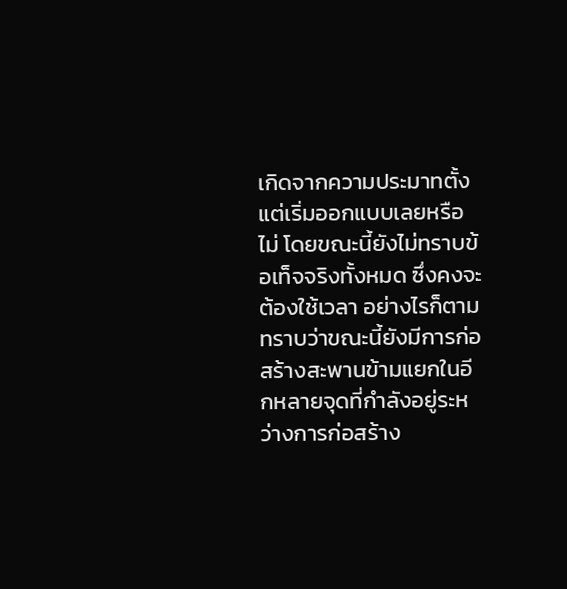เกิดจากความประมาทตั้งแต่เริ่มออกแบบเลยหรือไม่ โดยขณะนี้ยังไม่ทราบข้อเท็จจริงทั้งหมด ซึ่งคงจะต้องใช้เวลา อย่างไรก็ตาม ทราบว่าขณะนี้ยังมีการก่อสร้างสะพานข้ามแยกในอีกหลายจุดที่กำลังอยู่ระหว่างการก่อสร้าง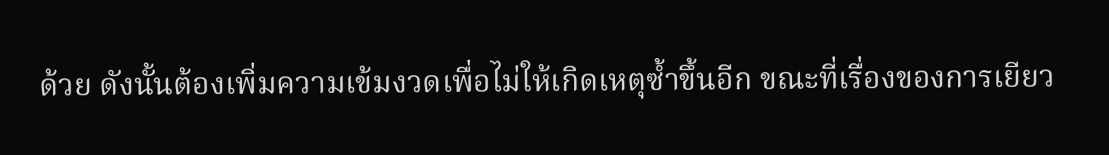ด้วย ดังนั้นต้องเพิ่มความเข้มงวดเพื่อไม่ให้เกิดเหตุซ้ำขึ้นอีก ขณะที่เรื่องของการเยียว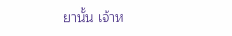ยานั้น เจ้าห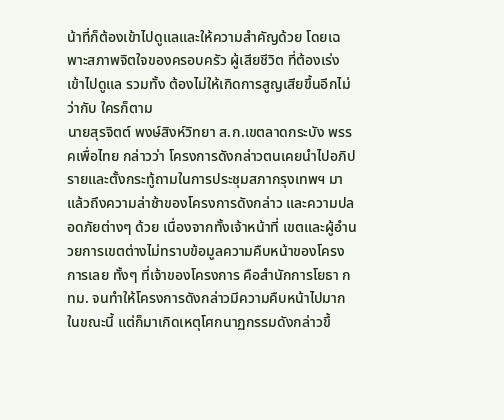น้าที่ก็ต้องเข้าไปดูแลและให้ความสำคัญด้วย โดยเฉพาะสภาพจิตใจของครอบครัว ผู้เสียชีวิต ที่ต้องเร่งเข้าไปดูแล รวมทั้ง ต้องไม่ให้เกิดการสูญเสียขึ้นอีกไม่ว่ากับ ใครก็ตาม
นายสุรจิตต์ พงษ์สิงห์วิทยา ส.ก.เขตลาดกระบัง พรรคเพื่อไทย กล่าวว่า โครงการดังกล่าวตนเคยนำไปอภิปรายและตั้งกระทู้ถามในการประชุมสภากรุงเทพฯ มาแล้วถึงความล่าช้าของโครงการดังกล่าว และความปลอดภัยต่างๆ ด้วย เนื่องจากทั้งเจ้าหน้าที่ เขตและผู้อำนวยการเขตต่างไม่ทราบข้อมูลความคืบหน้าของโครงการเลย ทั้งๆ ที่เจ้าของโครงการ คือสำนักการโยธา กทม. จนทำให้โครงการดังกล่าวมีความคืบหน้าไปมากในขณะนี้ แต่ก็มาเกิดเหตุโศกนาฏกรรมดังกล่าวขึ้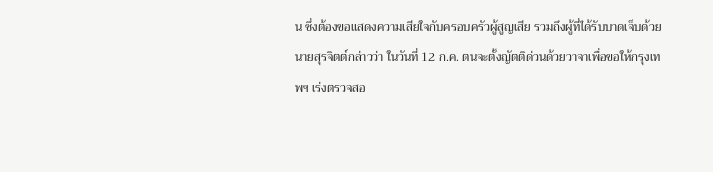น ซึ่งต้องขอแสดงความเสียใจกับครอบครัวผู้สูญเสีย รวมถึงผู้ที่ได้รับบาดเจ็บด้วย
นายสุรจิตต์กล่าวว่า ในวันที่ 12 ก.ค. ตนจะตั้งญัตติด่วนด้วยวาจาเพื่อขอให้กรุงเทพฯ เร่งตรวจสอ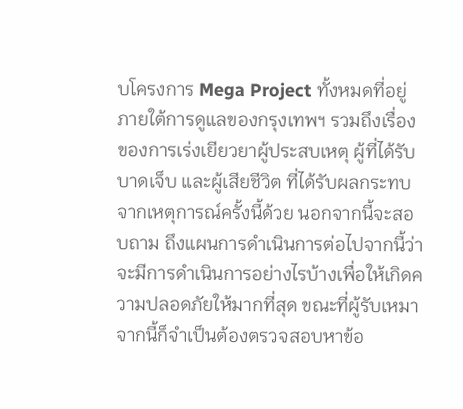บโครงการ Mega Project ทั้งหมดที่อยู่ภายใต้การดูแลของกรุงเทพฯ รวมถึงเรื่องของการเร่งเยียวยาผู้ประสบเหตุ ผู้ที่ได้รับ บาดเจ็บ และผู้เสียชีวิต ที่ได้รับผลกระทบจากเหตุการณ์ครั้งนี้ด้วย นอกจากนี้จะสอบถาม ถึงแผนการดำเนินการต่อไปจากนี้ว่าจะมีการดำเนินการอย่างไรบ้างเพื่อให้เกิดความปลอดภัยให้มากที่สุด ขณะที่ผู้รับเหมาจากนี้ก็จำเป็นต้องตรวจสอบหาข้อ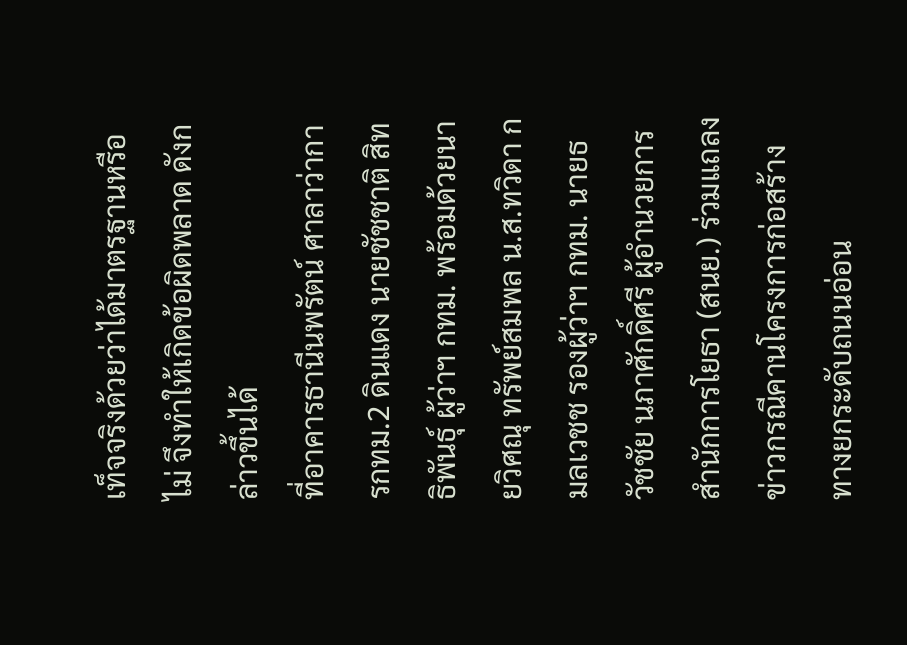เท็จจริงด้วยว่าได้มาตรฐานหรือไม่ จึงทำให้เกิดข้อผิดพลาด ดังกล่าวขึ้นได้
ที่อาคารธานีนพรัตน์ ศาลาว่าการกทม.2 ดินแดง นายชัชชาติ สิทธิพันธุ์ ผู้ว่าฯ กทม. พร้อมด้วยนายวิศณุ ทรัพย์สมพล น.ส.ทวิดา กมลเวชช รองผู้ว่าฯ กทม. นายธวัชชัย นภาศักดิ์ศรี ผู้อำนวยการสำนักการโยธา (สนย.) ร่วมแถลงข่าวกรณีคานโครงการก่อสร้างทางยกระดับถนนอ่อน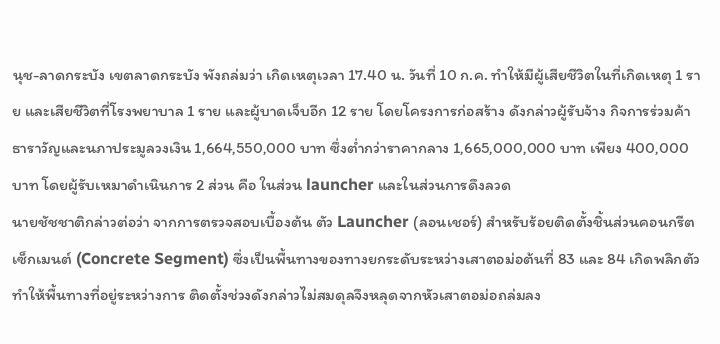นุช-ลาดกระบัง เขตลาดกระบัง พังถล่มว่า เกิดเหตุเวลา 17.40 น. วันที่ 10 ก.ค. ทำให้มีผู้เสียชีวิตในที่เกิดเหตุ 1 ราย และเสียชีวิตที่โรงพยาบาล 1 ราย และผู้บาดเจ็บอีก 12 ราย โดยโครงการก่อสร้าง ดังกล่าวผู้รับจ้าง กิจการร่วมค้าธาราวัญและนภาประมูลวงเงิน 1,664,550,000 บาท ซึ่งต่ำกว่าราคากลาง 1,665,000,000 บาท เพียง 400,000 บาท โดยผู้รับเหมาดำเนินการ 2 ส่วน คือ ในส่วน launcher และในส่วนการดึงลวด
นายชัชชาติกล่าวต่อว่า จากการตรวจสอบเบื้องต้น ตัว Launcher (ลอนเชอร์) สำหรับร้อยติดตั้งชิ้นส่วนคอนกรีตเซ็กเมนต์ (Concrete Segment) ซึ่งเป็นพื้นทางของทางยกระดับระหว่างเสาตอม่อต้นที่ 83 และ 84 เกิดพลิกตัว ทำให้พื้นทางที่อยู่ระหว่างการ ติดตั้งช่วงดังกล่าวไม่สมดุลจึงหลุดจากหัวเสาตอม่อถล่มลง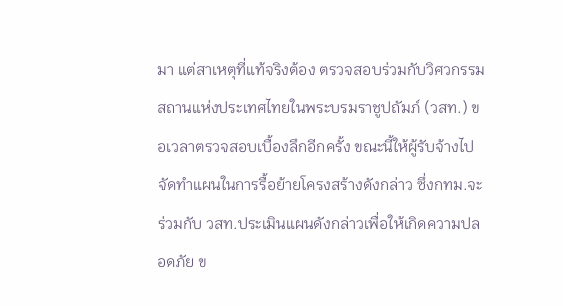มา แต่สาเหตุที่แท้จริงต้อง ตรวจสอบร่วมกับวิศวกรรมสถานแห่งประเทศไทยในพระบรมราชูปถัมภ์ (วสท.) ขอเวลาตรวจสอบเบื้องลึกอีกครั้ง ขณะนี้ให้ผู้รับจ้างไปจัดทำแผนในการรื้อย้ายโครงสร้างดังกล่าว ซึ่งกทม.จะร่วมกับ วสท.ประเมินแผนดังกล่าวเพื่อให้เกิดความปลอดภัย ข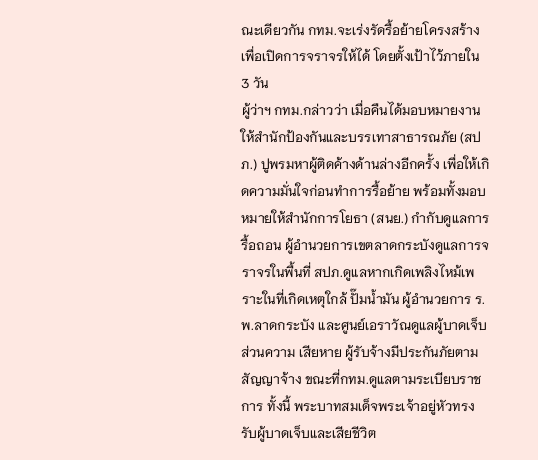ณะเดียวกัน กทม.จะเร่งรัดรื้อย้ายโครงสร้างเพื่อเปิดการจราจรให้ได้ โดยตั้งเป้าไว้ภายใน 3 วัน
ผู้ว่าฯ กทม.กล่าวว่า เมื่อคืนได้มอบหมายงานให้สำนักป้องกันและบรรเทาสาธารณภัย (สปภ.) ปูพรมหาผู้ติดค้างด้านล่างอีกครั้ง เพื่อให้เกิดความมั่นใจก่อนทำการรื้อย้าย พร้อมทั้งมอบหมายให้สำนักการโยธา (สนย.) กำกับดูแลการรื้อถอน ผู้อำนวยการเขตลาดกระบังดูแลการจราจรในพื้นที่ สปภ.ดูแลหากเกิดเพลิงไหม้เพราะในที่เกิดเหตุใกล้ ปั๊มน้ำมัน ผู้อำนวยการ ร.พ.ลาดกระบัง และศูนย์เอราวัณดูแลผู้บาดเจ็บ ส่วนความ เสียหาย ผู้รับจ้างมีประกันภัยตามสัญญาจ้าง ขณะที่กทม.ดูแลตามระเบียบราชการ ทั้งนี้ พระบาทสมเด็จพระเจ้าอยู่หัวทรงรับผู้บาดเจ็บและเสียชีวิต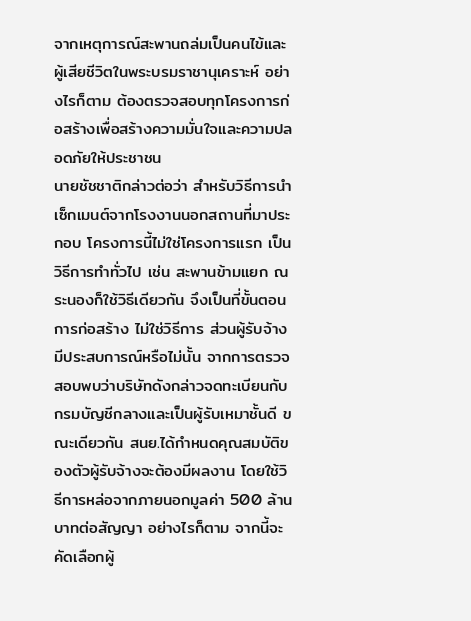จากเหตุการณ์สะพานถล่มเป็นคนไข้และผู้เสียชีวิตในพระบรมราชานุเคราะห์ อย่างไรก็ตาม ต้องตรวจสอบทุกโครงการก่อสร้างเพื่อสร้างความมั่นใจและความปลอดภัยให้ประชาชน
นายชัชชาติกล่าวต่อว่า สำหรับวิธีการนำเซ็กเมนต์จากโรงงานนอกสถานที่มาประกอบ โครงการนี้ไม่ใช่โครงการแรก เป็นวิธีการทำทั่วไป เช่น สะพานข้ามแยก ณ ระนองก็ใช้วิธีเดียวกัน จึงเป็นที่ขั้นตอนการก่อสร้าง ไม่ใช่วิธีการ ส่วนผู้รับจ้างมีประสบการณ์หรือไม่นั้น จากการตรวจสอบพบว่าบริษัทดังกล่าวจดทะเบียนกับกรมบัญชีกลางและเป็นผู้รับเหมาชั้นดี ขณะเดียวกัน สนย.ได้กำหนดคุณสมบัติของตัวผู้รับจ้างจะต้องมีผลงาน โดยใช้วิธีการหล่อจากภายนอกมูลค่า 500 ล้านบาทต่อสัญญา อย่างไรก็ตาม จากนี้จะ คัดเลือกผู้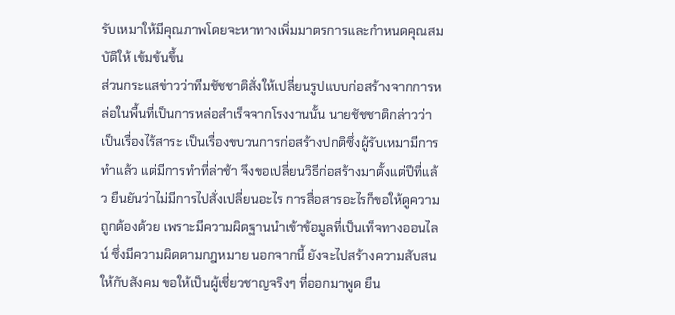รับเหมาให้มีคุณภาพโดยจะหาทางเพิ่มมาตรการและกำหนดคุณสมบัติให้ เข้มข้นขึ้น
ส่วนกระแสข่าวว่าทีมชัชชาติสั่งให้เปลี่ยนรูปแบบก่อสร้างจากการหล่อในพื้นที่เป็นการหล่อสำเร็จจากโรงงานนั้น นายชัชชาติกล่าวว่า เป็นเรื่องไร้สาระ เป็นเรื่องขบวนการก่อสร้างปกติซึ่งผู้รับเหมามีการทำแล้ว แต่มีการทำที่ล่าช้า จึงขอเปลี่ยนวิธีก่อสร้างมาตั้งแต่ปีที่แล้ว ยืนยันว่าไม่มีการไปสั่งเปลี่ยนอะไร การสื่อสารอะไรก็ขอให้ดูความถูกต้องด้วย เพราะมีความผิดฐานนำเข้าข้อมูลที่เป็นเท็จทางออนไลน์ ซึ่งมีความผิดตามกฎหมาย นอกจากนี้ ยังจะไปสร้างความสับสนให้กับสังคม ขอให้เป็นผู้เชี่ยวชาญจริงๆ ที่ออกมาพูด ยืน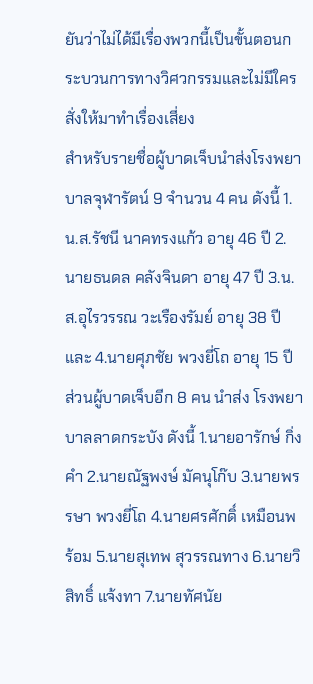ยันว่าไม่ได้มีเรื่องพวกนี้เป็นขั้นตอนกระบวนการทางวิศวกรรมและไม่มีใครสั่งให้มาทำเรื่องเสี่ยง
สำหรับรายชื่อผู้บาดเจ็บนำส่งโรงพยาบาลจุฬารัตน์ 9 จำนวน 4 คน ดังนี้ 1.น.ส.รัชนี นาคทรงแก้ว อายุ 46 ปี 2.นายธนดล คลังจินดา อายุ 47 ปี 3.น.ส.อุไรวรรณ วะเรืองรัมย์ อายุ 38 ปี และ 4.นายศุภชัย พวงยี่โถ อายุ 15 ปี ส่วนผู้บาดเจ็บอีก 8 คน นำส่ง โรงพยาบาลลาดกระบัง ดังนี้ 1.นายอารักษ์ กิ่งคำ 2.นายณัฐพงษ์ มัคนุโก๊บ 3.นายพรรษา พวงยี่โถ 4.นายศรศักดิ์ เหมือนพร้อม 5.นายสุเทพ สุวรรณทาง 6.นายวิสิทธิ์ แจ้งทา 7.นายทัศนัย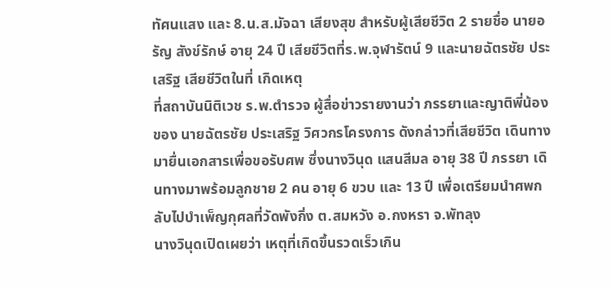ทัศนแสง และ 8.น.ส.มัจฉา เสียงสุข สำหรับผู้เสียชีวิต 2 รายชื่อ นายอรัญ สังข์รักษ์ อายุ 24 ปี เสียชีวิตที่ร.พ.จุฬารัตน์ 9 และนายฉัตรชัย ประเสริฐ เสียชีวิตในที่ เกิดเหตุ
ที่สถาบันนิติเวช ร.พ.ตำรวจ ผู้สื่อข่าวรายงานว่า ภรรยาและญาติพี่น้องของ นายฉัตรชัย ประเสริฐ วิศวกรโครงการ ดังกล่าวที่เสียชีวิต เดินทางมายื่นเอกสารเพื่อขอรับศพ ซึ่งนางวินุด แสนสีมล อายุ 38 ปี ภรรยา เดินทางมาพร้อมลูกชาย 2 คน อายุ 6 ขวบ และ 13 ปี เพื่อเตรียมนำศพกลับไปบำเพ็ญกุศลที่วัดพังกิ่ง ต.สมหวัง อ.กงหรา จ.พัทลุง
นางวินุดเปิดเผยว่า เหตุที่เกิดขึ้นรวดเร็วเกิน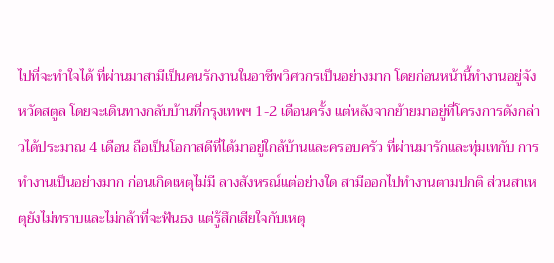ไปที่จะทำใจได้ ที่ผ่านมาสามีเป็นคนรักงานในอาชีพวิศวกรเป็นอย่างมาก โดยก่อนหน้านี้ทำงานอยู่จังหวัดสตูล โดยจะเดินทางกลับบ้านที่กรุงเทพฯ 1-2 เดือนครั้ง แต่หลังจากย้ายมาอยู่ที่โครงการดังกล่าวได้ประมาณ 4 เดือน ถือเป็นโอกาสดีที่ได้มาอยู่ใกล้บ้านและครอบครัว ที่ผ่านมารักและทุ่มเทกับ การทำงานเป็นอย่างมาก ก่อนเกิดเหตุไม่มี ลางสังหรณ์แต่อย่างใด สามีออกไปทำงานตามปกติ ส่วนสาเหตุยังไม่ทราบและไม่กล้าที่จะฟันธง แต่รู้สึกเสียใจกับเหตุ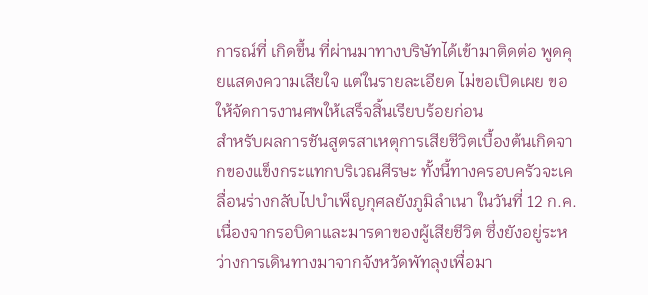การณ์ที่ เกิดขึ้น ที่ผ่านมาทางบริษัทได้เข้ามาติดต่อ พูดคุยแสดงความเสียใจ แต่ในรายละเอียด ไม่ขอเปิดเผย ขอให้จัดการงานศพให้เสร็จสิ้นเรียบร้อยก่อน
สำหรับผลการชันสูตรสาเหตุการเสียชีวิตเบื้องต้นเกิดจากของแข็งกระแทกบริเวณศีรษะ ทั้งนี้ทางครอบครัวจะเคลื่อนร่างกลับไปบำเพ็ญกุศลยังภูมิลำเนา ในวันที่ 12 ก.ค. เนื่องจากรอบิดาและมารดาของผู้เสียชีวิต ซึ่งยังอยู่ระหว่างการเดินทางมาจากจังหวัดพัทลุงเพื่อมา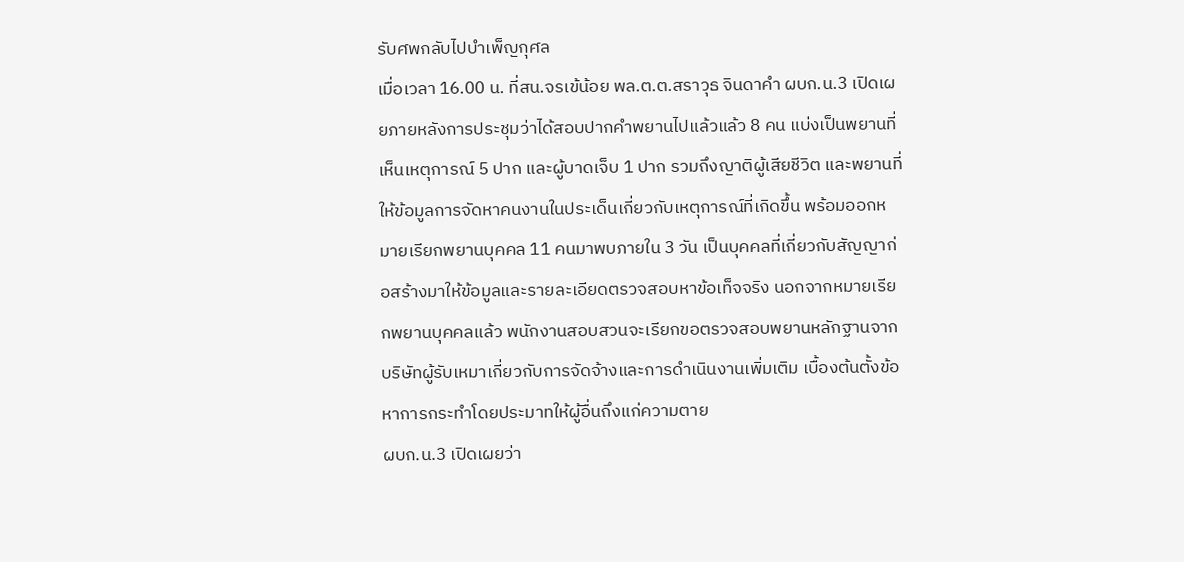รับศพกลับไปบำเพ็ญกุศล
เมื่อเวลา 16.00 น. ที่สน.จรเข้น้อย พล.ต.ต.สราวุธ จินดาคำ ผบก.น.3 เปิดเผยภายหลังการประชุมว่าได้สอบปากคำพยานไปแล้วแล้ว 8 คน แบ่งเป็นพยานที่เห็นเหตุการณ์ 5 ปาก และผู้บาดเจ็บ 1 ปาก รวมถึงญาติผู้เสียชีวิต และพยานที่ให้ข้อมูลการจัดหาคนงานในประเด็นเกี่ยวกับเหตุการณ์ที่เกิดขึ้น พร้อมออกหมายเรียกพยานบุคคล 11 คนมาพบภายใน 3 วัน เป็นบุคคลที่เกี่ยวกับสัญญาก่อสร้างมาให้ข้อมูลและรายละเอียดตรวจสอบหาข้อเท็จจริง นอกจากหมายเรียกพยานบุคคลแล้ว พนักงานสอบสวนจะเรียกขอตรวจสอบพยานหลักฐานจากบริษัทผู้รับเหมาเกี่ยวกับการจัดจ้างและการดำเนินงานเพิ่มเติม เบื้องต้นตั้งข้อหาการกระทำโดยประมาทให้ผู้อื่นถึงแก่ความตาย
ผบก.น.3 เปิดเผยว่า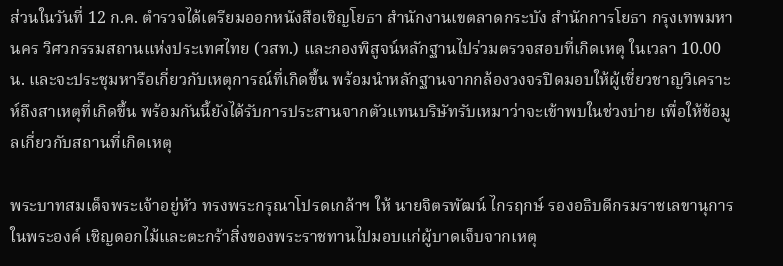ส่วนในวันที่ 12 ก.ค. ตำรวจได้เตรียมออกหนังสือเชิญโยธา สำนักงานเขตลาดกระบัง สำนักการโยธา กรุงเทพมหานคร วิศวกรรมสถานแห่งประเทศไทย (วสท.) และกองพิสูจน์หลักฐานไปร่วมตรวจสอบที่เกิดเหตุ ในเวลา 10.00 น. และจะประชุมหารือเกี่ยวกับเหตุการณ์ที่เกิดขึ้น พร้อมนำหลักฐานจากกล้องวงจรปิดมอบให้ผู้เชี่ยวชาญวิเคราะห์ถึงสาเหตุที่เกิดขึ้น พร้อมกันนี้ยังได้รับการประสานจากตัวแทนบริษัทรับเหมาว่าจะเข้าพบในช่วงบ่าย เพื่อให้ข้อมูลเกี่ยวกับสถานที่เกิดเหตุ

พระบาทสมเด็จพระเจ้าอยู่หัว ทรงพระกรุณาโปรดเกล้าฯ ให้ นายจิตรพัฒน์ ไกรฤกษ์ รองอธิบดีกรมราชเลขานุการในพระองค์ เชิญดอกไม้และตะกร้าสิ่งของพระราชทานไปมอบแก่ผู้บาดเจ็บจากเหตุ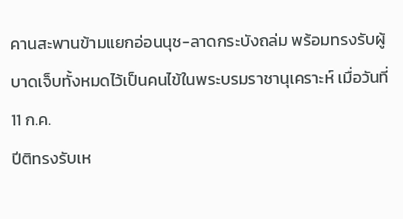คานสะพานข้ามแยกอ่อนนุช-ลาดกระบังถล่ม พร้อมทรงรับผู้บาดเจ็บทั้งหมดไว้เป็นคนไข้ในพระบรมราชานุเคราะห์ เมื่อวันที่ 11 ก.ค.
ปีติทรงรับเห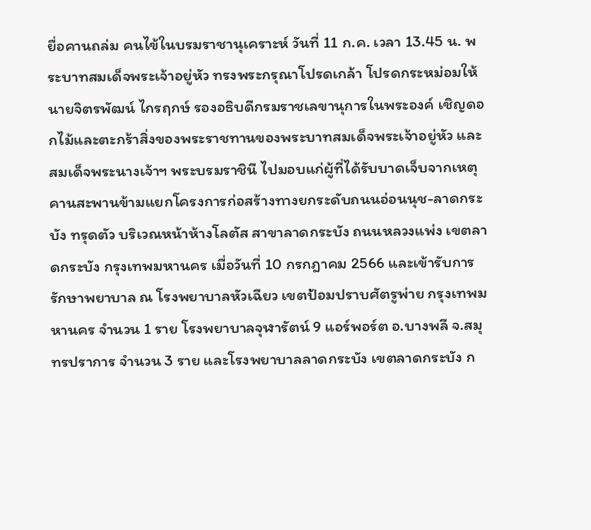ยื่อคานถล่ม คนไข้ในบรมราชานุเคราะห์ วันที่ 11 ก.ค. เวลา 13.45 น. พระบาทสมเด็จพระเจ้าอยู่หัว ทรงพระกรุณาโปรดเกล้า โปรดกระหม่อมให้ นายจิตรพัฒน์ ไกรฤกษ์ รองอธิบดีกรมราชเลขานุการในพระองค์ เชิญดอกไม้และตะกร้าสิ่งของพระราชทานของพระบาทสมเด็จพระเจ้าอยู่หัว และสมเด็จพระนางเจ้าฯ พระบรมราชินี ไปมอบแก่ผู้ที่ได้รับบาดเจ็บจากเหตุคานสะพานข้ามแยกโครงการก่อสร้างทางยกระดับถนนอ่อนนุช-ลาดกระบัง ทรุดตัว บริเวณหน้าห้างโลตัส สาขาลาดกระบัง ถนนหลวงแพ่ง เขตลาดกระบัง กรุงเทพมหานคร เมื่อวันที่ 10 กรกฎาคม 2566 และเข้ารับการรักษาพยาบาล ณ โรงพยาบาลหัวเฉียว เขตป้อมปราบศัตรูพ่าย กรุงเทพมหานคร จำนวน 1 ราย โรงพยาบาลจุฬารัตน์ 9 แอร์พอร์ต อ.บางพลี จ.สมุทรปราการ จำนวน 3 ราย และโรงพยาบาลลาดกระบัง เขตลาดกระบัง ก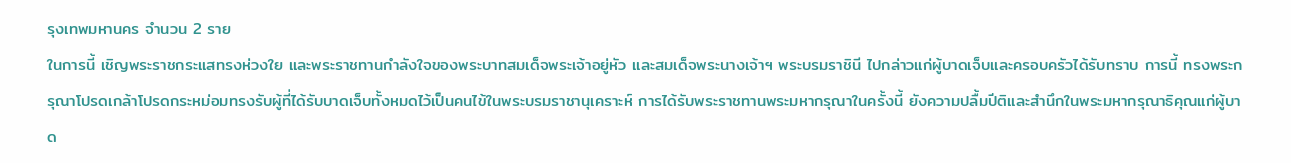รุงเทพมหานคร จำนวน 2 ราย
ในการนี้ เชิญพระราชกระแสทรงห่วงใย และพระราชทานกำลังใจของพระบาทสมเด็จพระเจ้าอยู่หัว และสมเด็จพระนางเจ้าฯ พระบรมราชินี ไปกล่าวแก่ผู้บาดเจ็บและครอบครัวได้รับทราบ การนี้ ทรงพระกรุณาโปรดเกล้าโปรดกระหม่อมทรงรับผู้ที่ได้รับบาดเจ็บทั้งหมดไว้เป็นคนไข้ในพระบรมราชานุเคราะห์ การได้รับพระราชทานพระมหากรุณาในครั้งนี้ ยังความปลื้มปีติและสำนึกในพระมหากรุณาธิคุณแก่ผู้บาด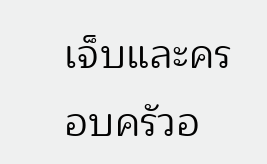เจ็บและครอบครัวอ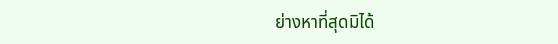ย่างหาที่สุดมิได้